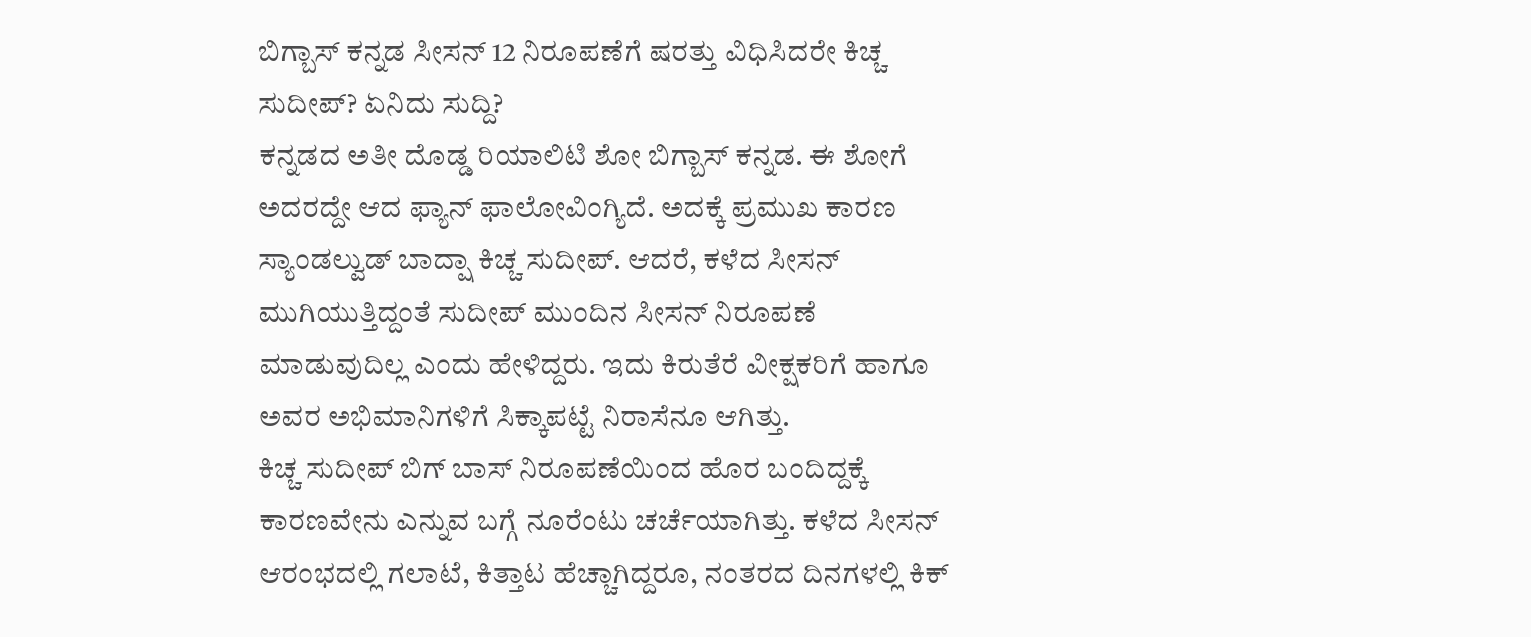ಬಿಗ್ಬಾಸ್ ಕನ್ನಡ ಸೀಸನ್ 12 ನಿರೂಪಣೆಗೆ ಷರತ್ತು ವಿಧಿಸಿದರೇ ಕಿಚ್ಚ ಸುದೀಪ್? ಏನಿದು ಸುದ್ದಿ?
ಕನ್ನಡದ ಅತೀ ದೊಡ್ಡ ರಿಯಾಲಿಟಿ ಶೋ ಬಿಗ್ಬಾಸ್ ಕನ್ನಡ. ಈ ಶೋಗೆ ಅದರದ್ದೇ ಆದ ಫ್ಯಾನ್ ಫಾಲೋವಿಂಗ್ಯಿದೆ. ಅದಕ್ಕೆ ಪ್ರಮುಖ ಕಾರಣ ಸ್ಯಾಂಡಲ್ವುಡ್ ಬಾದ್ಷಾ ಕಿಚ್ಚ ಸುದೀಪ್. ಆದರೆ, ಕಳೆದ ಸೀಸನ್ ಮುಗಿಯುತ್ತಿದ್ದಂತೆ ಸುದೀಪ್ ಮುಂದಿನ ಸೀಸನ್ ನಿರೂಪಣೆ ಮಾಡುವುದಿಲ್ಲ ಎಂದು ಹೇಳಿದ್ದರು. ಇದು ಕಿರುತೆರೆ ವೀಕ್ಷಕರಿಗೆ ಹಾಗೂ ಅವರ ಅಭಿಮಾನಿಗಳಿಗೆ ಸಿಕ್ಕಾಪಟ್ಟೆ ನಿರಾಸೆನೂ ಆಗಿತ್ತು.
ಕಿಚ್ಚ ಸುದೀಪ್ ಬಿಗ್ ಬಾಸ್ ನಿರೂಪಣೆಯಿಂದ ಹೊರ ಬಂದಿದ್ದಕ್ಕೆ ಕಾರಣವೇನು ಎನ್ನುವ ಬಗ್ಗೆ ನೂರೆಂಟು ಚರ್ಚೆಯಾಗಿತ್ತು. ಕಳೆದ ಸೀಸನ್ ಆರಂಭದಲ್ಲಿ ಗಲಾಟೆ, ಕಿತ್ತಾಟ ಹೆಚ್ಚಾಗಿದ್ದರೂ, ನಂತರದ ದಿನಗಳಲ್ಲಿ ಕಿಕ್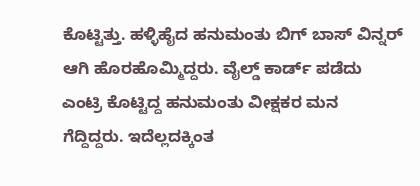ಕೊಟ್ಟಿತ್ತು. ಹಳ್ಳಿಹೈದ ಹನುಮಂತು ಬಿಗ್ ಬಾಸ್ ವಿನ್ನರ್ ಆಗಿ ಹೊರಹೊಮ್ಮಿದ್ದರು. ವೈಲ್ಡ್ ಕಾರ್ಡ್ ಪಡೆದು ಎಂಟ್ರಿ ಕೊಟ್ಟಿದ್ದ ಹನುಮಂತು ವೀಕ್ಷಕರ ಮನ ಗೆದ್ದಿದ್ದರು. ಇದೆಲ್ಲದಕ್ಕಿಂತ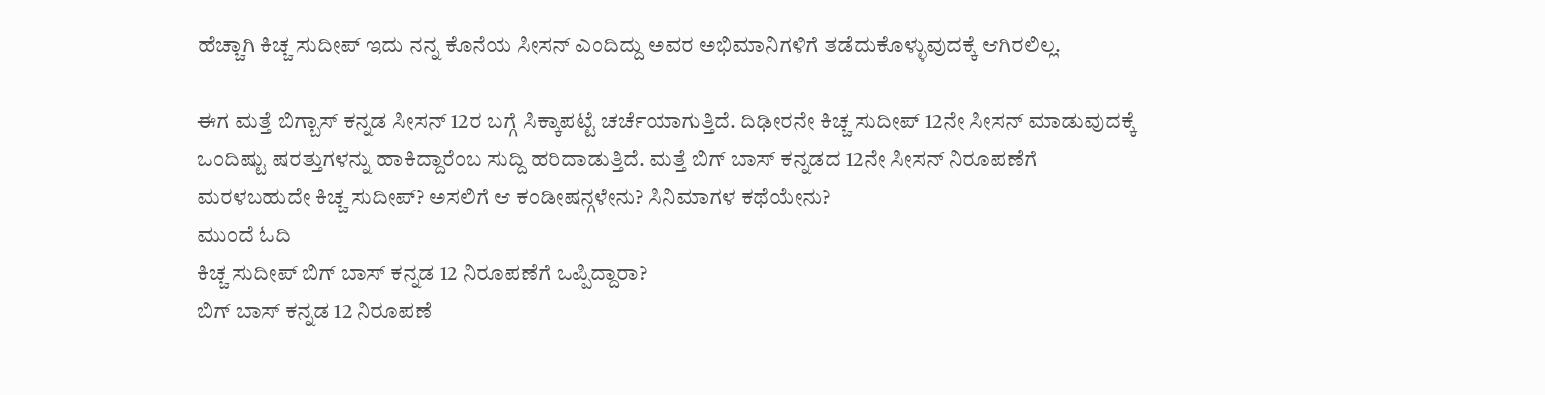ಹೆಚ್ಚಾಗಿ ಕಿಚ್ಚ ಸುದೀಪ್ ಇದು ನನ್ನ ಕೊನೆಯ ಸೀಸನ್ ಎಂದಿದ್ದು ಅವರ ಅಭಿಮಾನಿಗಳಿಗೆ ತಡೆದುಕೊಳ್ಳುವುದಕ್ಕೆ ಆಗಿರಲಿಲ್ಲ.

ಈಗ ಮತ್ತೆ ಬಿಗ್ಬಾಸ್ ಕನ್ನಡ ಸೀಸನ್ 12ರ ಬಗ್ಗೆ ಸಿಕ್ಕಾಪಟ್ಟೆ ಚರ್ಚೆಯಾಗುತ್ತಿದೆ. ದಿಢೀರನೇ ಕಿಚ್ಚ ಸುದೀಪ್ 12ನೇ ಸೀಸನ್ ಮಾಡುವುದಕ್ಕೆ ಒಂದಿಷ್ಟು ಷರತ್ತುಗಳನ್ನು ಹಾಕಿದ್ದಾರೆಂಬ ಸುದ್ದಿ ಹರಿದಾಡುತ್ತಿದೆ. ಮತ್ತೆ ಬಿಗ್ ಬಾಸ್ ಕನ್ನಡದ 12ನೇ ಸೀಸನ್ ನಿರೂಪಣೆಗೆ ಮರಳಬಹುದೇ ಕಿಚ್ಚ ಸುದೀಪ್? ಅಸಲಿಗೆ ಆ ಕಂಡೀಷನ್ಗಳೇನು? ಸಿನಿಮಾಗಳ ಕಥೆಯೇನು?
ಮುಂದೆ ಓದಿ
ಕಿಚ್ಚ ಸುದೀಪ್ ಬಿಗ್ ಬಾಸ್ ಕನ್ನಡ 12 ನಿರೂಪಣೆಗೆ ಒಪ್ಪಿದ್ದಾರಾ?
ಬಿಗ್ ಬಾಸ್ ಕನ್ನಡ 12 ನಿರೂಪಣೆ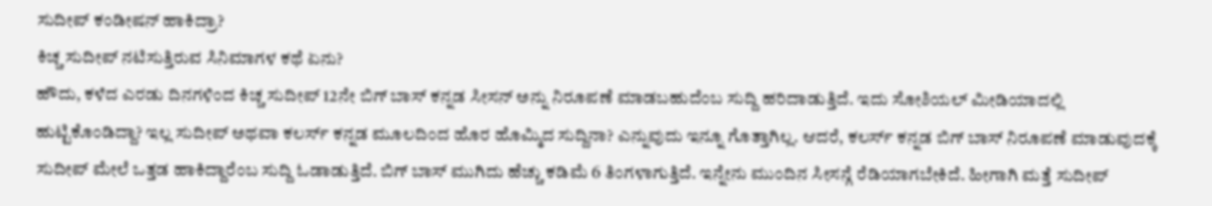ಸುದೀಪ್ ಕಂಡೀಷನ್ ಹಾಕಿದ್ರಾ?
ಕಿಚ್ಚ ಸುದೀಪ್ ನಟಿಸುತ್ತಿರುವ ಸಿನಿಮಾಗಳ ಕಥೆ ಏನು?
ಹೌದು, ಕಳೆದ ಎರಡು ದಿನಗಳಿಂದ ಕಿಚ್ಚ ಸುದೀಪ್ 12ನೇ ಬಿಗ್ ಬಾಸ್ ಕನ್ನಡ ಸೀಸನ್ ಅನ್ನು ನಿರೂಪಣೆ ಮಾಡಬಹುದೆಂಬ ಸುದ್ದಿ ಹರಿದಾಡುತ್ತಿದೆ. ಇದು ಸೋಶಿಯಲ್ ಮೀಡಿಯಾದಲ್ಲಿ ಹುಟ್ಟಿಕೊಂಡಿದ್ದಾ? ಇಲ್ಲ ಸುದೀಪ್ ಅಥವಾ ಕಲರ್ಸ್ ಕನ್ನಡ ಮೂಲದಿಂದ ಹೊರ ಹೊಮ್ಮಿದ ಸುದ್ದಿನಾ? ಎನ್ನುವುದು ಇನ್ನೂ ಗೊತ್ತಾಗಿಲ್ಲ. ಆದರೆ, ಕಲರ್ಸ್ ಕನ್ನಡ ಬಿಗ್ ಬಾಸ್ ನಿರೂಪಣೆ ಮಾಡುವುದಕ್ಕೆ ಸುದೀಪ್ ಮೇಲೆ ಒತ್ತಡ ಹಾಕಿದ್ದಾರೆಂಬ ಸುದ್ದಿ ಓಡಾಡುತ್ತಿದೆ. ಬಿಗ್ ಬಾಸ್ ಮುಗಿದು ಹೆಚ್ಚು ಕಡಿಮೆ 6 ತಿಂಗಳಾಗುತ್ತಿದೆ. ಇನ್ನೇನು ಮುಂದಿನ ಸೀಸನ್ಗೆ ರೆಡಿಯಾಗಬೇಕಿದೆ. ಹೀಗಾಗಿ ಮತ್ತೆ ಸುದೀಪ್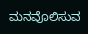ಮನವೊಲಿಸುವ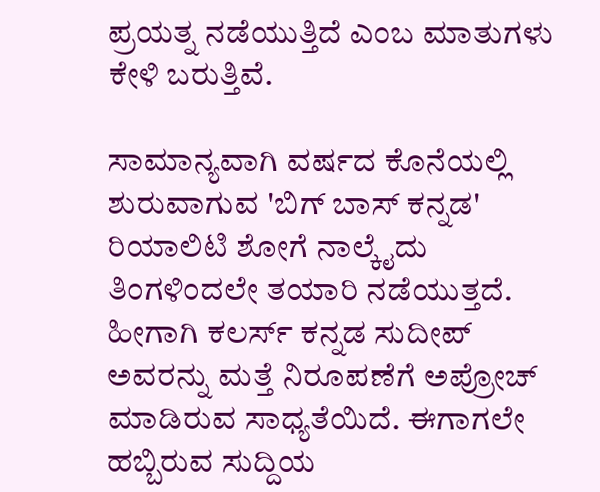ಪ್ರಯತ್ನ ನಡೆಯುತ್ತಿದೆ ಎಂಬ ಮಾತುಗಳು ಕೇಳಿ ಬರುತ್ತಿವೆ.

ಸಾಮಾನ್ಯವಾಗಿ ವರ್ಷದ ಕೊನೆಯಲ್ಲಿ ಶುರುವಾಗುವ 'ಬಿಗ್ ಬಾಸ್ ಕನ್ನಡ' ರಿಯಾಲಿಟಿ ಶೋಗೆ ನಾಲ್ಕೈದು ತಿಂಗಳಿಂದಲೇ ತಯಾರಿ ನಡೆಯುತ್ತದೆ. ಹೀಗಾಗಿ ಕಲರ್ಸ್ ಕನ್ನಡ ಸುದೀಪ್ ಅವರನ್ನು ಮತ್ತೆ ನಿರೂಪಣೆಗೆ ಅಪ್ರೋಚ್ ಮಾಡಿರುವ ಸಾಧ್ಯತೆಯಿದೆ. ಈಗಾಗಲೇ ಹಬ್ಬಿರುವ ಸುದ್ದಿಯ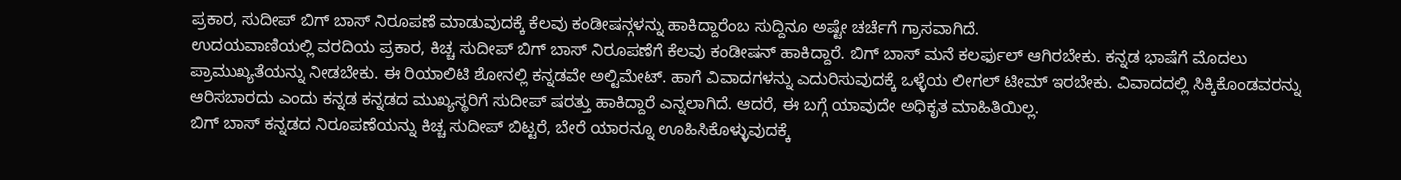ಪ್ರಕಾರ, ಸುದೀಪ್ ಬಿಗ್ ಬಾಸ್ ನಿರೂಪಣೆ ಮಾಡುವುದಕ್ಕೆ ಕೆಲವು ಕಂಡೀಷನ್ಗಳನ್ನು ಹಾಕಿದ್ದಾರೆಂಬ ಸುದ್ದಿನೂ ಅಷ್ಟೇ ಚರ್ಚೆಗೆ ಗ್ರಾಸವಾಗಿದೆ.
ಉದಯವಾಣಿಯಲ್ಲಿ ವರದಿಯ ಪ್ರಕಾರ, ಕಿಚ್ಚ ಸುದೀಪ್ ಬಿಗ್ ಬಾಸ್ ನಿರೂಪಣೆಗೆ ಕೆಲವು ಕಂಡೀಷನ್ ಹಾಕಿದ್ದಾರೆ. ಬಿಗ್ ಬಾಸ್ ಮನೆ ಕಲರ್ಫುಲ್ ಆಗಿರಬೇಕು. ಕನ್ನಡ ಭಾಷೆಗೆ ಮೊದಲು ಪ್ರಾಮುಖ್ಯತೆಯನ್ನು ನೀಡಬೇಕು. ಈ ರಿಯಾಲಿಟಿ ಶೋನಲ್ಲಿ ಕನ್ನಡವೇ ಅಲ್ಟಿಮೇಟ್. ಹಾಗೆ ವಿವಾದಗಳನ್ನು ಎದುರಿಸುವುದಕ್ಕೆ ಒಳ್ಳೆಯ ಲೀಗಲ್ ಟೀಮ್ ಇರಬೇಕು. ವಿವಾದದಲ್ಲಿ ಸಿಕ್ಕಿಕೊಂಡವರನ್ನು ಆರಿಸಬಾರದು ಎಂದು ಕನ್ನಡ ಕನ್ನಡದ ಮುಖ್ಯಸ್ಥರಿಗೆ ಸುದೀಪ್ ಷರತ್ತು ಹಾಕಿದ್ದಾರೆ ಎನ್ನಲಾಗಿದೆ. ಆದರೆ, ಈ ಬಗ್ಗೆ ಯಾವುದೇ ಅಧಿಕೃತ ಮಾಹಿತಿಯಿಲ್ಲ.
ಬಿಗ್ ಬಾಸ್ ಕನ್ನಡದ ನಿರೂಪಣೆಯನ್ನು ಕಿಚ್ಚ ಸುದೀಪ್ ಬಿಟ್ಟರೆ, ಬೇರೆ ಯಾರನ್ನೂ ಊಹಿಸಿಕೊಳ್ಳುವುದಕ್ಕೆ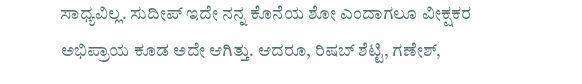ಸಾಧ್ಯವಿಲ್ಲ. ಸುದೀಪ್ ಇದೇ ನನ್ನ ಕೊನೆಯ ಶೋ ಎಂದಾಗಲೂ ವೀಕ್ಷಕರ ಅಭಿಪ್ರಾಯ ಕೂಡ ಅದೇ ಆಗಿತ್ತು. ಆದರೂ, ರಿಷಬ್ ಶೆಟ್ಟಿ, ಗಣೇಶ್,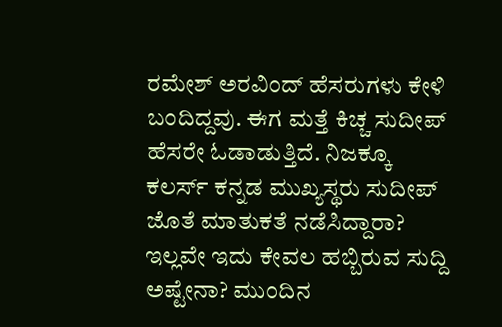ರಮೇಶ್ ಅರವಿಂದ್ ಹೆಸರುಗಳು ಕೇಳಿ ಬಂದಿದ್ದವು. ಈಗ ಮತ್ತೆ ಕಿಚ್ಚ ಸುದೀಪ್ ಹೆಸರೇ ಓಡಾಡುತ್ತಿದೆ. ನಿಜಕ್ಕೂ ಕಲರ್ಸ್ ಕನ್ನಡ ಮುಖ್ಯಸ್ಥರು ಸುದೀಪ್ ಜೊತೆ ಮಾತುಕತೆ ನಡೆಸಿದ್ದಾರಾ? ಇಲ್ಲವೇ ಇದು ಕೇವಲ ಹಬ್ಬಿರುವ ಸುದ್ದಿ ಅಷ್ಟೇನಾ? ಮುಂದಿನ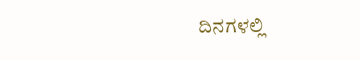ದಿನಗಳಲ್ಲಿ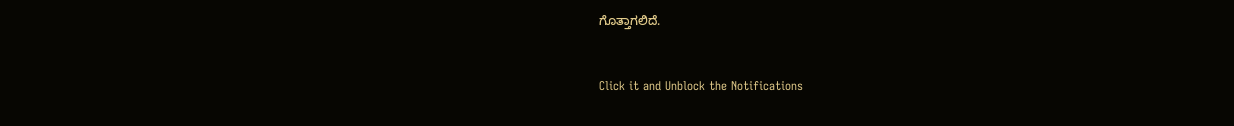ಗೊತ್ತಾಗಲಿದೆ.


Click it and Unblock the Notifications